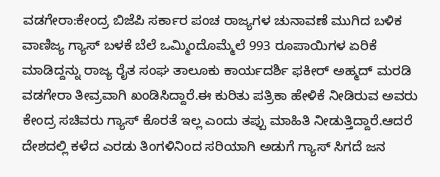ವಡಗೇರಾ:ಕೇಂದ್ರ ಬಿಜೆಪಿ ಸರ್ಕಾರ ಪಂಚ ರಾಜ್ಯಗಳ ಚುನಾವಣೆ ಮುಗಿದ ಬಳಿಕ ವಾಣಿಜ್ಯ ಗ್ಯಾಸ್ ಬಳಕೆ ಬೆಲೆ ಒಮ್ಮಿಂದೊಮ್ಮೆಲೆ 993 ರೂಪಾಯಿಗಳ ಏರಿಕೆ ಮಾಡಿದ್ದನ್ನು ರಾಜ್ಯ ರೈತ ಸಂಘ ತಾಲೂಕು ಕಾರ್ಯದರ್ಶಿ ಫಕೀರ್ ಅಹ್ಮದ್ ಮರಡಿ ವಡಗೇರಾ ತೀವ್ರವಾಗಿ ಖಂಡಿಸಿದ್ದಾರೆ.ಈ ಕುರಿತು ಪತ್ರಿಕಾ ಹೇಳಿಕೆ ನೀಡಿರುವ ಅವರು ಕೇಂದ್ರ ಸಚಿವರು ಗ್ಯಾಸ್ ಕೊರತೆ ಇಲ್ಲ ಎಂದು ತಪ್ಪು ಮಾಹಿತಿ ನೀಡುತ್ತಿದ್ದಾರೆ.ಆದರೆ ದೇಶದಲ್ಲಿ ಕಳೆದ ಎರಡು ತಿಂಗಳಿನಿಂದ ಸರಿಯಾಗಿ ಅಡುಗೆ ಗ್ಯಾಸ್ ಸಿಗದೆ ಜನ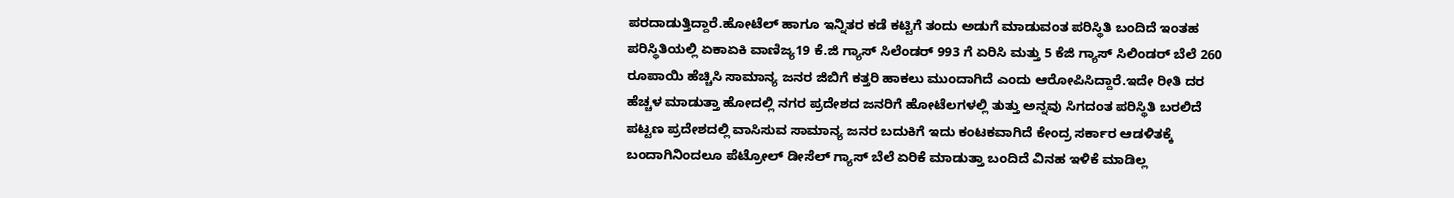ಪರದಾಡುತ್ತಿದ್ದಾರೆ.ಹೋಟೆಲ್ ಹಾಗೂ ಇನ್ನಿತರ ಕಡೆ ಕಟ್ಟಿಗೆ ತಂದು ಅಡುಗೆ ಮಾಡುವಂತ ಪರಿಸ್ಥಿತಿ ಬಂದಿದೆ ಇಂತಹ ಪರಿಸ್ಥಿತಿಯಲ್ಲಿ ಏಕಾಏಕಿ ವಾಣಿಜ್ಯ19 ಕೆ.ಜಿ ಗ್ಯಾಸ್ ಸಿಲೆಂಡರ್ 993 ಗೆ ಏರಿಸಿ ಮತ್ತು 5 ಕೆಜಿ ಗ್ಯಾಸ್ ಸಿಲಿಂಡರ್ ಬೆಲೆ 260 ರೂಪಾಯಿ ಹೆಚ್ಚಿಸಿ ಸಾಮಾನ್ಯ ಜನರ ಜಿಬಿಗೆ ಕತ್ತರಿ ಹಾಕಲು ಮುಂದಾಗಿದೆ ಎಂದು ಆರೋಪಿಸಿದ್ದಾರೆ.ಇದೇ ರೀತಿ ದರ ಹೆಚ್ಚಳ ಮಾಡುತ್ತಾ ಹೋದಲ್ಲಿ ನಗರ ಪ್ರದೇಶದ ಜನರಿಗೆ ಹೋಟೆಲಗಳಲ್ಲಿ ತುತ್ತು ಅನ್ನವು ಸಿಗದಂತ ಪರಿಸ್ಥಿತಿ ಬರಲಿದೆ ಪಟ್ಟಣ ಪ್ರದೇಶದಲ್ಲಿ ವಾಸಿಸುವ ಸಾಮಾನ್ಯ ಜನರ ಬದುಕಿಗೆ ಇದು ಕಂಟಕವಾಗಿದೆ ಕೇಂದ್ರ ಸರ್ಕಾರ ಆಡಳಿತಕ್ಕೆ ಬಂದಾಗಿನಿಂದಲೂ ಪೆಟ್ರೋಲ್ ಡೀಸೆಲ್ ಗ್ಯಾಸ್ ಬೆಲೆ ಏರಿಕೆ ಮಾಡುತ್ತಾ ಬಂದಿದೆ ವಿನಹ ಇಳಿಕೆ ಮಾಡಿಲ್ಲ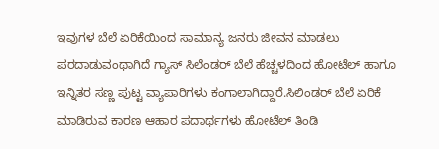ಇವುಗಳ ಬೆಲೆ ಏರಿಕೆಯಿಂದ ಸಾಮಾನ್ಯ ಜನರು ಜೀವನ ಮಾಡಲು ಪರದಾಡುವಂಥಾಗಿದೆ ಗ್ಯಾಸ್ ಸಿಲೆಂಡರ್ ಬೆಲೆ ಹೆಚ್ಚಳದಿಂದ ಹೋಟೆಲ್ ಹಾಗೂ ಇನ್ನಿತರ ಸಣ್ಣ ಪುಟ್ಟ ವ್ಯಾಪಾರಿಗಳು ಕಂಗಾಲಾಗಿದ್ದಾರೆ.ಸಿಲಿಂಡರ್ ಬೆಲೆ ಏರಿಕೆ ಮಾಡಿರುವ ಕಾರಣ ಆಹಾರ ಪದಾರ್ಥಗಳು ಹೋಟೆಲ್ ತಿಂಡಿ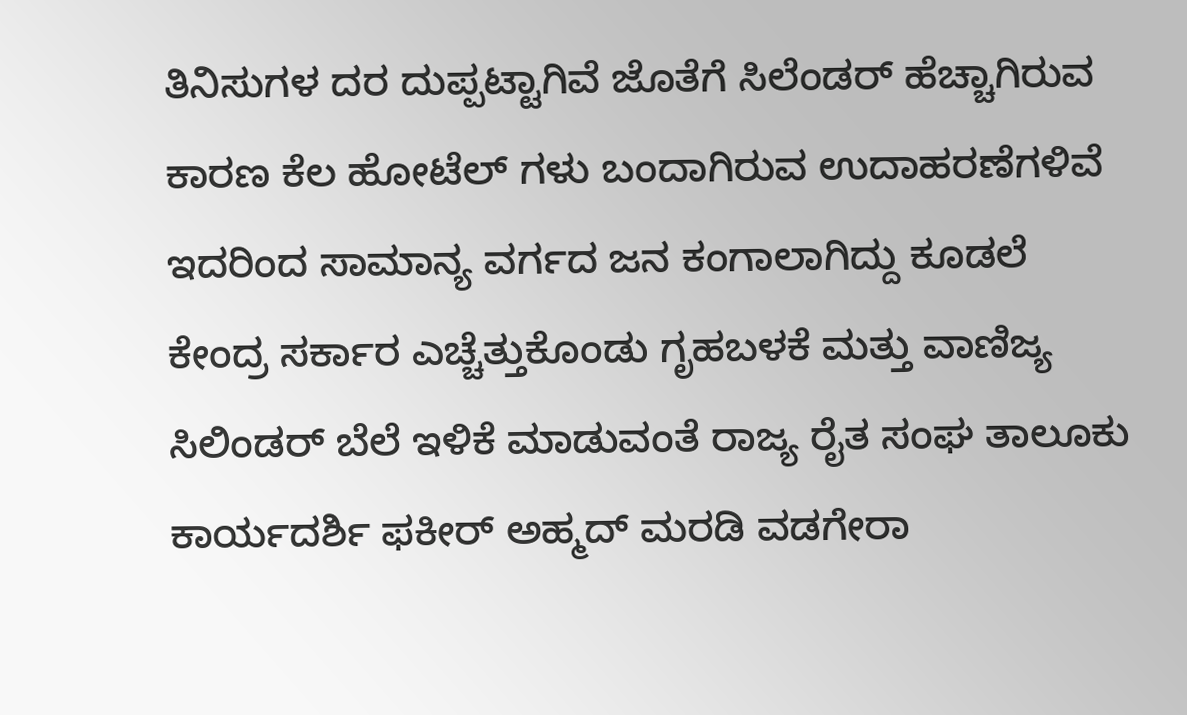ತಿನಿಸುಗಳ ದರ ದುಪ್ಪಟ್ಟಾಗಿವೆ ಜೊತೆಗೆ ಸಿಲೆಂಡರ್ ಹೆಚ್ಚಾಗಿರುವ ಕಾರಣ ಕೆಲ ಹೋಟೆಲ್ ಗಳು ಬಂದಾಗಿರುವ ಉದಾಹರಣೆಗಳಿವೆ ಇದರಿಂದ ಸಾಮಾನ್ಯ ವರ್ಗದ ಜನ ಕಂಗಾಲಾಗಿದ್ದು ಕೂಡಲೆ ಕೇಂದ್ರ ಸರ್ಕಾರ ಎಚ್ಚೆತ್ತುಕೊಂಡು ಗೃಹಬಳಕೆ ಮತ್ತು ವಾಣಿಜ್ಯ ಸಿಲಿಂಡರ್ ಬೆಲೆ ಇಳಿಕೆ ಮಾಡುವಂತೆ ರಾಜ್ಯ ರೈತ ಸಂಘ ತಾಲೂಕು ಕಾರ್ಯದರ್ಶಿ ಫಕೀರ್ ಅಹ್ಮದ್ ಮರಡಿ ವಡಗೇರಾ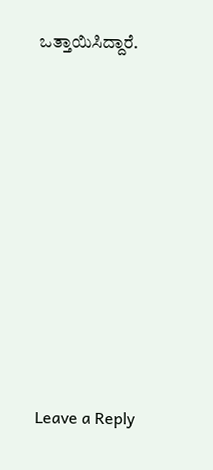ಒತ್ತಾಯಿಸಿದ್ದಾರೆ.










Leave a Reply